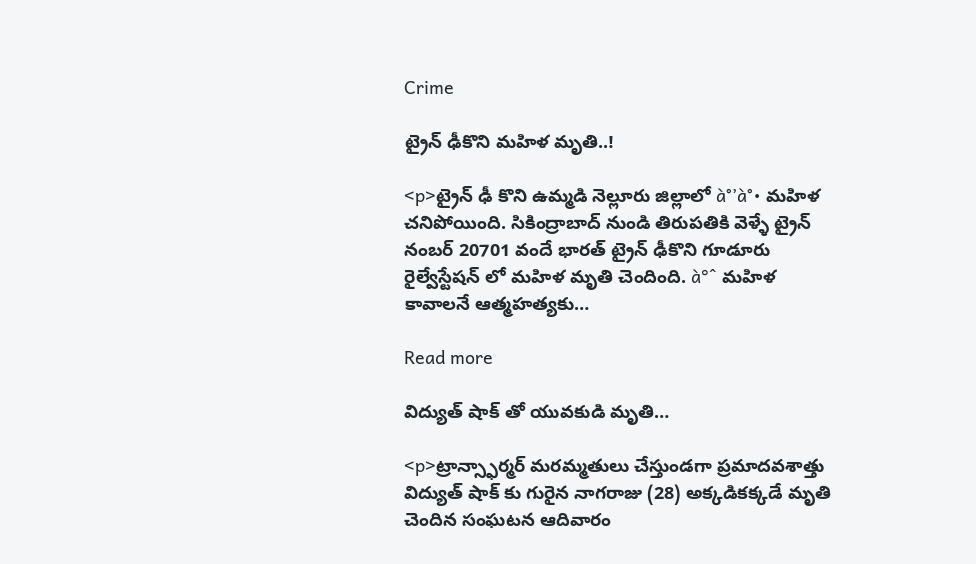Crime

ట్రైన్ ఢీకొని మహిళ మృతి..!

<p>ట్రైన్ ఢీ కొని ఉమ్మడి నెల్లూరు జిల్లాలో à°’à°• మహిళ చనిపోయింది. సికింద్రాబాద్ నుండి తిరుపతికి వెళ్ళే ట్రైన్ నంబర్ 20701 వందే భారత్ ట్రైన్ ఢీకొని గూడూరు రైల్వేస్టేషన్ లో మహిళ మృతి చెందింది. à°ˆ మహిళ కావాలనే ఆత్మహత్యకు…

Read more

విద్యుత్ షాక్ తో యువకుడి మృతి…

<p>ట్రాన్స్ఫార్మర్ మరమ్మతులు చేస్తుండగా ప్రమాదవశాత్తు విద్యుత్ షాక్ కు గురైన నాగరాజు (28) అక్కడికక్కడే మృతి చెందిన సంఘటన ఆదివారం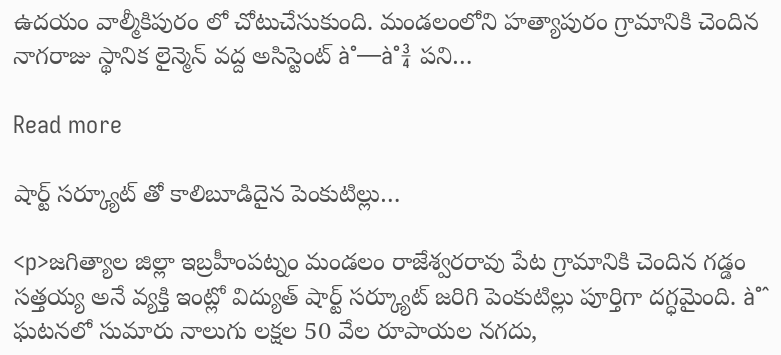ఉదయం వాల్మీకిపురం లో చోటుచేసుకుంది. మండలంలోని హత్యాపురం గ్రామానికి చెందిన నాగరాజు స్థానిక లైన్మెన్ వద్ద అసిస్టెంట్ à°—à°¾ పని…

Read more

షార్ట్ సర్క్యూట్ తో కాలిబూడిదైన పెంకుటిల్లు…

<p>జగిత్యాల జిల్లా ఇబ్రహీంపట్నం మండలం రాజేశ్వరరావు పేట గ్రామానికి చెందిన గడ్డం సత్తయ్య అనే వ్యక్తి ఇంట్లో విద్యుత్ షార్ట్ సర్క్యూట్ జరిగి పెంకుటిల్లు పూర్తిగా దగ్ధమైంది. à°ˆ ఘటనలో సుమారు నాలుగు లక్షల 50 వేల రూపాయల నగదు,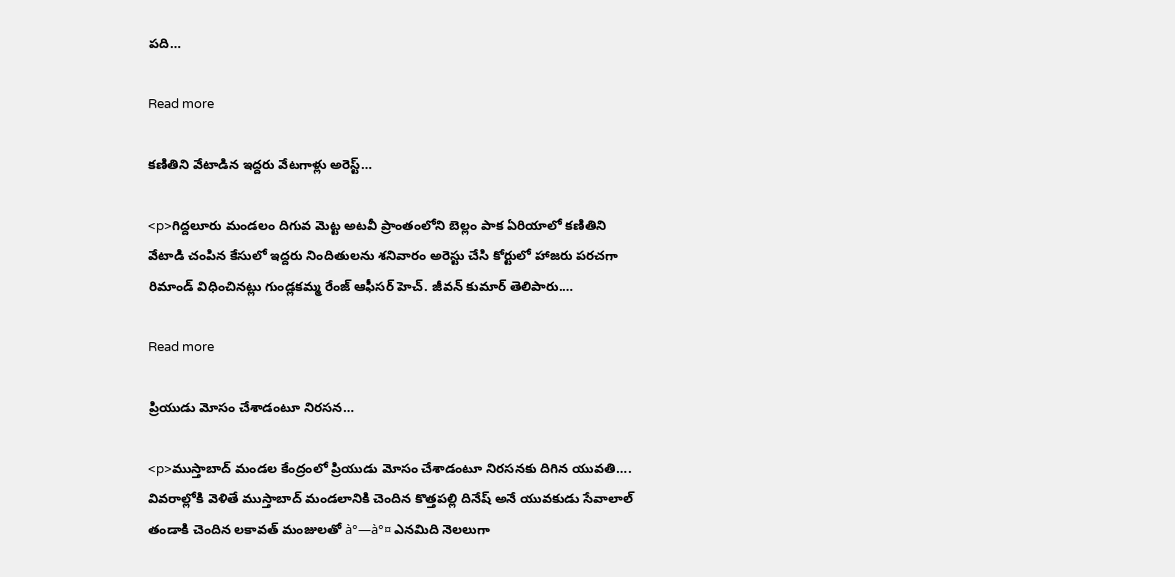పది…

Read more

కణితిని వేటాడిన ఇద్దరు వేటగాళ్లు అరెస్ట్…

<p>గిద్దలూరు మండలం దిగువ మెట్ట అటవీ ప్రాంతంలోని బెల్లం పాక ఏరియాలో కణితిని వేటాడి చంపిన కేసులో ఇద్దరు నిందితులను శనివారం అరెస్టు చేసి కోర్టులో హాజరు పరచగా రిమాండ్ విధించినట్లు గుండ్లకమ్మ రేంజ్ ఆఫీసర్ హెచ్. జీవన్ కుమార్ తెలిపారు.…

Read more

ప్రియుడు మోసం చేశాడంటూ నిరసన…

<p>ముస్తాబాద్ మండల కేంద్రంలో ప్రియుడు మోసం చేశాడంటూ నిరసనకు దిగిన యువతి…. వివరాల్లోకి వెళితే ముస్తాబాద్ మండలానికి చెందిన కొత్తపల్లి దినేష్ అనే యువకుడు సేవాలాల్ తండాకి చెందిన లకావత్ మంజులతో à°—à°¤ ఎనమిది నెలలుగా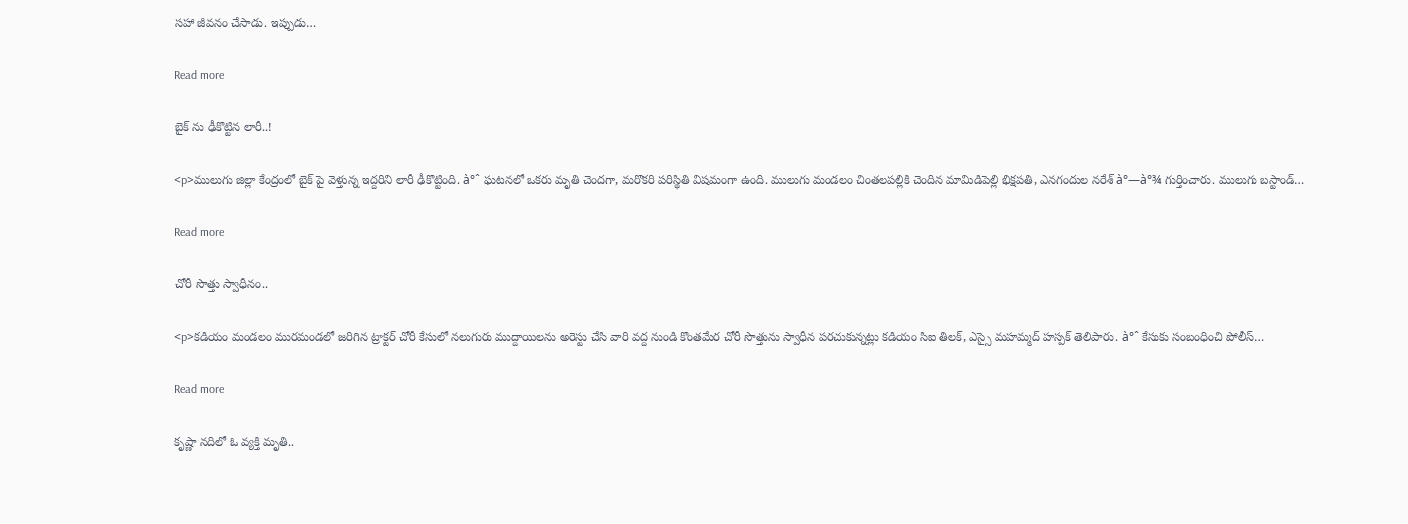సహా జీవనం చేసాడు. ఇప్పుడు…

Read more

బైక్ ను ఢీకొట్టిన లారీ..!

<p>ములుగు జిల్లా కేంద్రంలో బైక్ పై వెళ్తున్న ఇద్దరిని లారీ ఢీకొట్టింది. à°ˆ ఘటనలో ఒకరు మృతి చెందగా, మరొకరి పరిస్థితి విషమంగా ఉంది. ములుగు మండలం చింతలపల్లికి చెందిన మామిడిపెల్లి భిక్షపతి, ఎనగందుల నరేశ్ à°—à°¾ గుర్తించారు. ములుగు బస్టాండ్…

Read more

చోరీ సొత్తు స్వాధీనం..

<p>కడియం మండలం మురమండలో జరిగిన ట్రాక్టర్ చోరీ కేసులో నలుగురు ముద్దాయిలను అరెస్టు చేసి వారి వద్ద నుండి కొంతమేర చోరీ సొత్తును స్వాధీన పరచుకున్నట్లు కడియం సిఐ తిలక్, ఎస్సై మహమ్మద్ హస్పక్ తెలిపారు. à°ˆ కేసుకు సంబంధించి పోలీస్…

Read more

కృష్ణా నదిలో ఓ వ్యక్తి మృతి..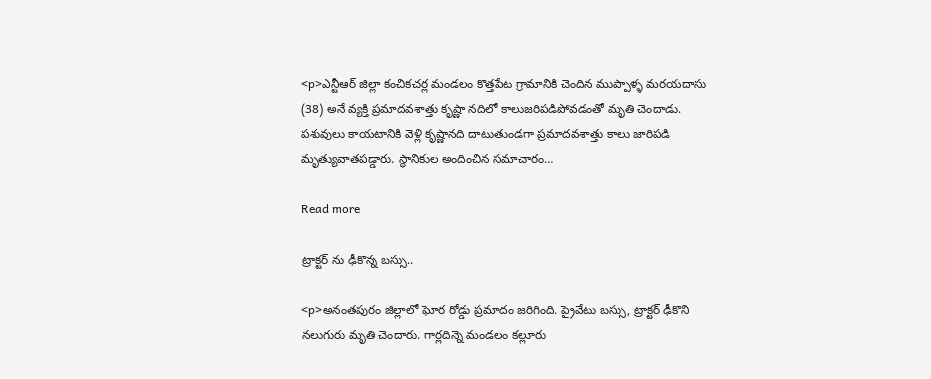<p>ఎన్టీఆర్ జిల్లా కంచికచర్ల మండలం కొత్తపేట గ్రామానికి చెందిన ముప్పాళ్ళ మరయదాసు (38) అనే వ్యక్తి ప్రమాదవశాత్తు కృష్ణా నదిలో కాలుజరిపడిపోవడంతో మృతి చెందాడు. పశువులు కాయటానికి వెళ్లి కృష్ణానది దాటుతుండగా ప్రమాదవశాత్తు కాలు జారిపడి మృత్యువాతపడ్డారు. స్థానికుల అందించిన సమాచారం…

Read more

ట్రాక్టర్ ను ఢీకొన్న బస్సు..

<p>అనంతపురం జిల్లాలో ఘోర రోడ్డు ప్రమాదం జరిగింది. ప్రైవేటు బస్సు, ట్రాక్టర్ ఢీకొని నలుగురు మృతి చెందారు. గార్లదిన్నె మండలం కల్లూరు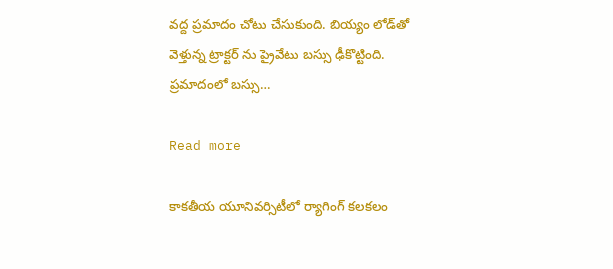వద్ద ప్రమాదం చోటు చేసుకుంది. బియ్యం లోడ్‌తో వెళ్తున్న ట్రాక్టర్ ను ప్రైవేటు బస్సు ఢీకొట్టింది. ప్రమాదంలో బస్సు…

Read more

కాకతీయ యూనివర్సిటీలో ర్యాగింగ్ కలకలం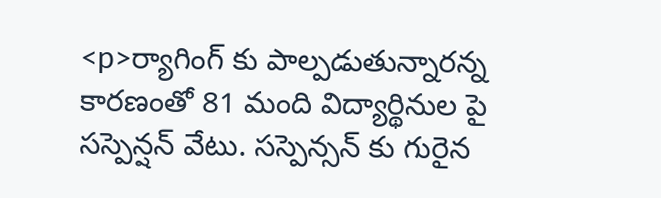<p>ర్యాగింగ్ కు పాల్పడుతున్నారన్న కారణంతో 81 మంది విద్యార్థినుల పై సస్పెన్షన్ వేటు. సస్పెన్సన్ కు గురైన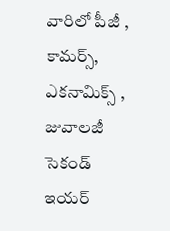వారిలో పీజీ , కామర్స్, ఎకనామిక్స్ , జువాలజీ సెకండ్ ఇయర్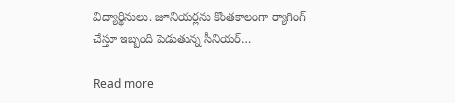విద్యార్థినులు. జూనియర్లను కొంతకాలంగా ర్యాగింగ్ చేస్తూ ఇబ్బంది పెడుతున్న సీనియర్…

Read more